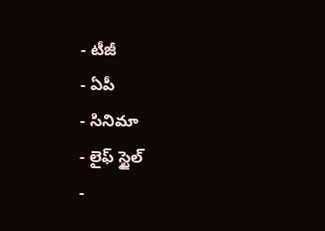- టీజీ
- ఏపీ
- సినిమా
- లైఫ్ స్టైల్
-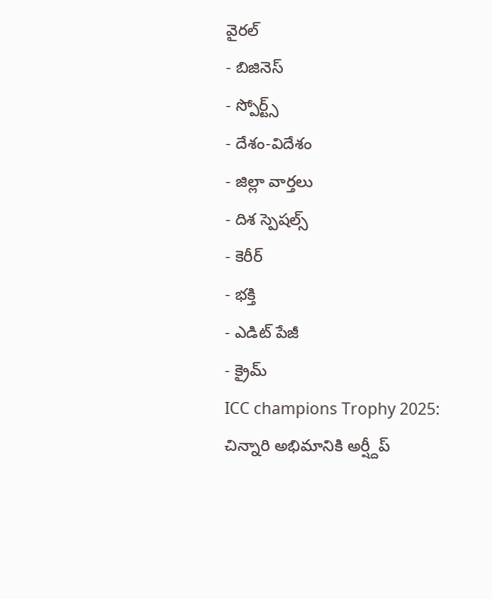వైరల్
- బిజినెస్
- స్పోర్ట్స్
- దేశం-విదేశం
- జిల్లా వార్తలు
- దిశ స్పెషల్స్
- కెరీర్
- భక్తి
- ఎడిట్ పేజీ
- క్రైమ్
ICC champions Trophy 2025: చిన్నారి అభిమానికి అర్ష్దీప్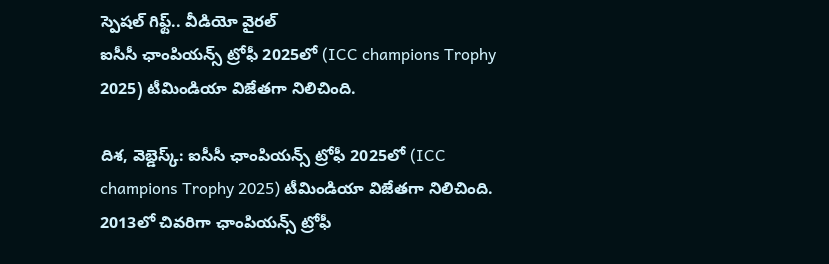స్పెషల్ గిఫ్ట్.. వీడియో వైరల్
ఐసీసీ ఛాంపియన్స్ ట్రోఫీ 2025లో (ICC champions Trophy 2025) టీమిండియా విజేతగా నిలిచింది.

దిశ, వెబ్డెస్క్: ఐసీసీ ఛాంపియన్స్ ట్రోఫీ 2025లో (ICC champions Trophy 2025) టీమిండియా విజేతగా నిలిచింది. 2013లో చివరిగా ఛాంపియన్స్ ట్రోఫీ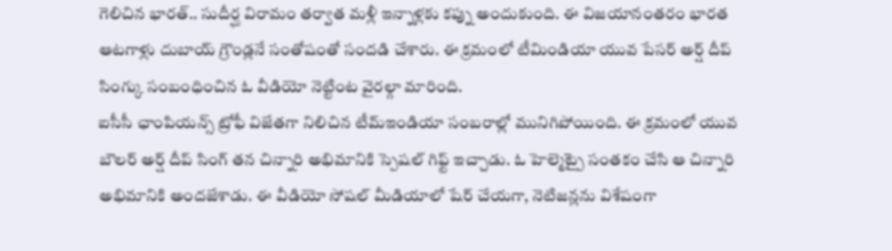గెలిచిన భారత్.. సుదీర్ఘ విరామం తర్వాత మళ్లీ ఇన్నాళ్లకు కప్ను అందుకుంది. ఈ విజయానంతరం భారత ఆటగాళ్లు దుబాయ్ గ్రౌండ్లనే సంతోషంతో సందడి చేశారు. ఈ క్రమంలో టీమిండియా యువ పేసర్ అర్ష్ దీప్ సింగ్కు సంబంధించిన ఓ వీడియో నెట్టింట వైరల్గా మారింది.
ఐసీసీ ఛాంపియన్స్ ట్రోఫీ విజేతగా నిలిచిన టీమ్ఇండియా సంబరాల్లో మునిగిపోయింది. ఈ క్రమంలో యువ బౌలర్ అర్ష్ దీప్ సింగ్ తన చిన్నారి అభిమానికి స్పెషల్ గిఫ్ట్ ఇచ్చాడు. ఓ హెల్మెట్పై సంతకం చేసి ఆ చిన్నారి అభిమానికి అందజేశాడు. ఈ వీడియో సోషల్ మీడియాలో షేర్ చేయగా, నెటిజన్లను విశేషంగా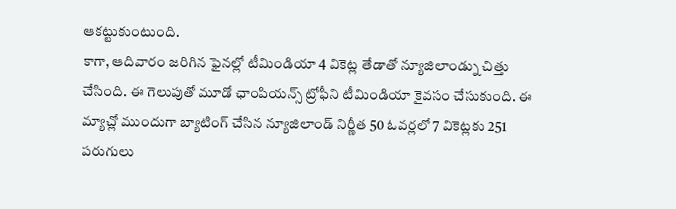ఆకట్టుకుంటుంది.
కాగా, ఆదివారం జరిగిన ఫైనల్లో టీమిండియా 4 వికెట్ల తేడాతో న్యూజిలాండ్ను చిత్తు చేసింది. ఈ గెలుపుతో మూడో ఛాంపియన్స్ ట్రోఫీని టీమిండియా కైవసం చేసుకుంది. ఈ మ్యాచ్లో ముందుగా బ్యాటింగ్ చేసిన న్యూజిలాండ్ నిర్ణీత 50 ఓవర్లలో 7 వికెట్లకు 251 పరుగులు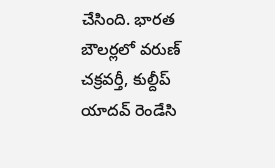చేసింది. భారత బౌలర్లలో వరుణ్ చక్రవర్తీ, కుల్దీప్ యాదవ్ రెండేసి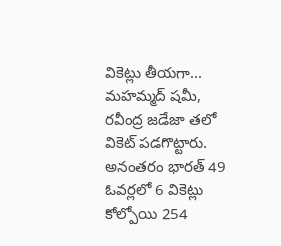వికెట్లు తీయగా... మహమ్మద్ షమీ, రవీంద్ర జడేజా తలో వికెట్ పడగొట్టారు. అనంతరం భారత్ 49 ఓవర్లలో 6 వికెట్లు కోల్పోయి 254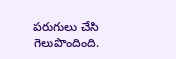పరుగులు చేసి గెలుపొందింది.